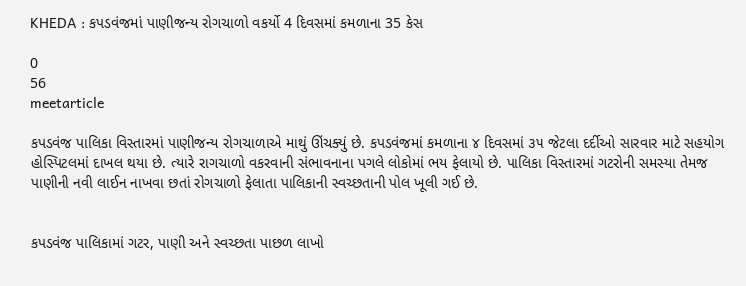KHEDA : કપડવંજમાં પાણીજન્ય રોગચાળો વકર્યો 4 દિવસમાં કમળાના 35 કેસ

0
56
meetarticle

કપડવંજ પાલિકા વિસ્તારમાં પાણીજન્ય રોગચાળાએ માથું ઊંચક્યું છે. કપડવંજમાં કમળાના ૪ દિવસમાં ૩૫ જેટલા દર્દીઓ સારવાર માટે સહયોગ હોસ્પિટલમાં દાખલ થયા છે. ત્યારે રાગચાળો વકરવાની સંભાવનાના પગલે લોકોમાં ભય ફેલાયો છે. પાલિકા વિસ્તારમાં ગટરોની સમસ્યા તેમજ પાણીની નવી લાઈન નાખવા છતાં રોગચાળો ફેલાતા પાલિકાની સ્વચ્છતાની પોલ ખૂલી ગઈ છે.


કપડવંજ પાલિકામાં ગટર, પાણી અને સ્વચ્છતા પાછળ લાખો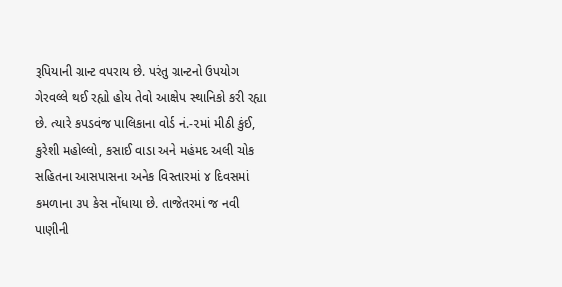રૂપિયાની ગ્રાન્ટ વપરાય છે. પરંતુ ગ્રાન્ટનો ઉપયોગ ગેરવલ્લે થઈ રહ્યો હોય તેવો આક્ષેપ સ્થાનિકો કરી રહ્યા છે. ત્યારે કપડવંજ પાલિકાના વોર્ડ નં.-૨માં મીઠી કુંઈ, કુરેશી મહોલ્લો, કસાઈ વાડા અને મહંમદ અલી ચોક સહિતના આસપાસના અનેક વિસ્તારમાં ૪ દિવસમાં કમળાના ૩૫ કેસ નોંધાયા છે. તાજેતરમાં જ નવી પાણીની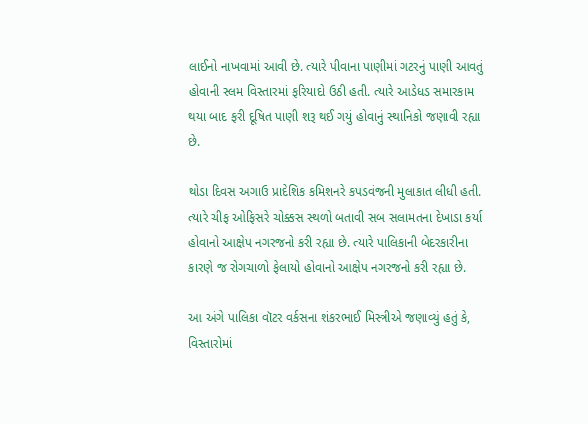લાઈનો નાખવામાં આવી છે. ત્યારે પીવાના પાણીમાં ગટરનું પાણી આવતું હોવાની સ્લમ વિસ્તારમાં ફરિયાદો ઉઠી હતી. ત્યારે આડેધડ સમારકામ થયા બાદ ફરી દૂષિત પાણી શરૂ થઈ ગયું હોવાનું સ્થાનિકો જણાવી રહ્યા છે.

થોડા દિવસ અગાઉ પ્રાદેશિક કમિશનરે કપડવંજની મુલાકાત લીધી હતી. ત્યારે ચીફ ઓફિસરે ચોક્કસ સ્થળો બતાવી સબ સલામતના દેખાડા કર્યા હોવાનો આક્ષેપ નગરજનો કરી રહ્યા છે. ત્યારે પાલિકાની બેદરકારીના કારણે જ રોગચાળો ફેલાયો હોવાનો આક્ષેપ નગરજનો કરી રહ્યા છે.

આ અંગે પાલિકા વૉટર વર્કસના શંકરભાઈ મિસ્ત્રીએ જણાવ્યું હતું કે, વિસ્તારોમાં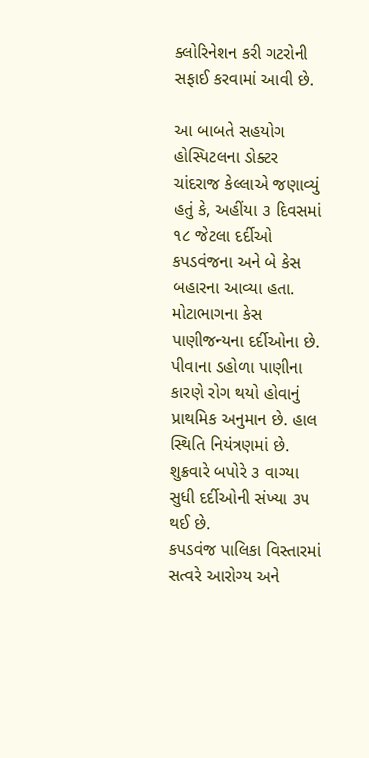ક્લોરિનેશન કરી ગટરોની સફાઈ કરવામાં આવી છે.

આ બાબતે સહયોગ હોસ્પિટલના ડોક્ટર ચાંદરાજ કેલ્લાએ જણાવ્યું હતું કે, અહીંયા ૩ દિવસમાં ૧૮ જેટલા દર્દીઓ કપડવંજના અને બે કેસ બહારના આવ્યા હતા. મોટાભાગના કેસ પાણીજન્યના દર્દીઓના છે. પીવાના ડહોળા પાણીના કારણે રોગ થયો હોવાનું પ્રાથમિક અનુમાન છે. હાલ સ્થિતિ નિયંત્રણમાં છે. શુક્રવારે બપોરે ૩ વાગ્યા સુધી દર્દીઓની સંખ્યા ૩૫ થઈ છે.
કપડવંજ પાલિકા વિસ્તારમાં સત્વરે આરોગ્ય અને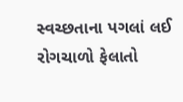સ્વચ્છતાના પગલાં લઈ રોગચાળો ફેલાતો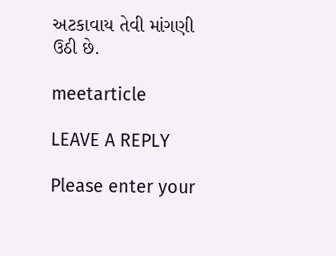અટકાવાય તેવી માંગણી ઉઠી છે.

meetarticle

LEAVE A REPLY

Please enter your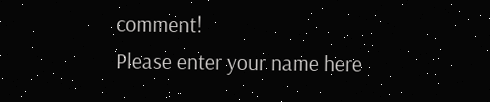comment!
Please enter your name here